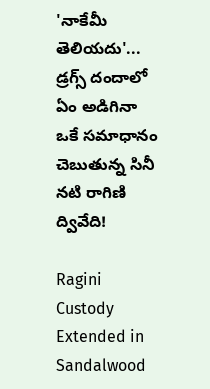'నాకేమీ తెలియదు'... డ్రగ్స్ దందాలో ఏం అడిగినా ఒకే సమాధానం చెబుతున్న సినీ నటి రాగిణి ద్వివేది!

Ragini Custody Extended in Sandalwood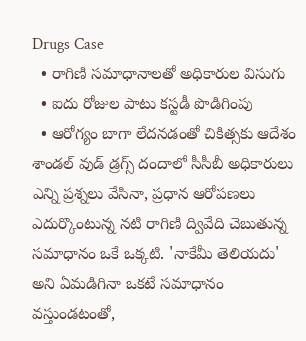Drugs Case
  • రాగిణి సమాధానాలతో అధికారుల విసుగు
  • ఐదు రోజుల పాటు కస్టడీ పొడిగింపు
  • ఆరోగ్యం బాగా లేదనడంతో చికిత్సకు ఆదేశం
శాండల్ వుడ్ డ్రగ్స్ దందాలో సీసీబీ అధికారులు ఎన్ని ప్రశ్నలు వేసినా, ప్రధాన ఆరోపణలు ఎదుర్కొంటున్న నటి రాగిణి ద్వివేది చెబుతున్న సమాధానం ఒకే ఒక్కటి. 'నాకేమీ తెలియదు' అని ఏమడిగినా ఒకటే సమాధానం వస్తుండటంతో,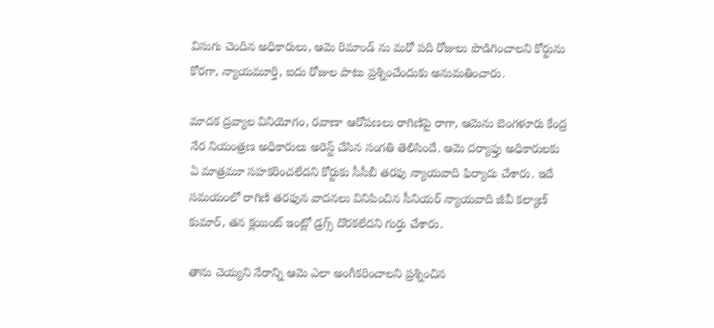విసుగు చెందిన అధికారులు, ఆమె రిమాండ్ ను మరో పది రోజులు పొడిగించాలని కోర్టును కోరగా, న్యాయమూర్తి, ఐదు రోజుల పాటు ప్రశ్నించేందుకు అనుమతించారు.

మాదక ద్రవ్యాల వినియోగం, రవాణా ఆరోపణలు రాగిణిపై రాగా, ఆమెను బెంగళూరు కేంద్ర నేర నియంత్రణ అధికారులు అరెస్ట్ చేసిన సంగతి తెలిసిందే. ఆమె దర్యాఫ్తు అధికారులకు ఏ మాత్రమూ సహకరించలేదని కోర్టుకు సీసీబీ తరఫు న్యాయవాది ఫిర్యాదు చేశారు. ఇదే సమయంలో రాగిణి తరఫున వాదనలు వినిపించిన సీనియర్ న్యాయవాది జీవీ కల్యాణ్ కుమార్, తన క్లయింట్ ఇంట్లో డ్రగ్స్ దొరకలేదని గుర్తు చేశారు.

తాను చెయ్యని నేరాన్ని ఆమె ఎలా అంగీకరించాలని ప్రశ్నించిన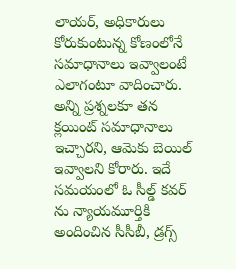లాయర్, అధికారులు కోరుకుంటున్న కోణంలోనే సమాధానాలు ఇవ్వాలంటే ఎలాగంటూ వాదించారు. అన్ని ప్రశ్నలకూ తన క్లయింట్ సమాధానాలు ఇచ్చారని, ఆమెకు బెయిల్ ఇవ్వాలని కోరారు. ఇదే సమయంలో ఓ సీల్డ్ కవర్ ను న్యాయమూర్తికి అందించిన సీసీబీ, డ్రగ్స్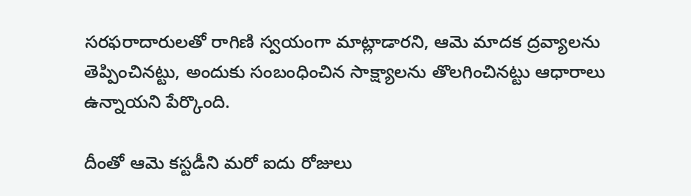సరఫరాదారులతో రాగిణి స్వయంగా మాట్లాడారని, ఆమె మాదక ద్రవ్యాలను తెప్పించినట్టు, అందుకు సంబంధించిన సాక్ష్యాలను తొలగించినట్టు ఆధారాలు ఉన్నాయని పేర్కొంది.

దీంతో ఆమె కస్టడీని మరో ఐదు రోజులు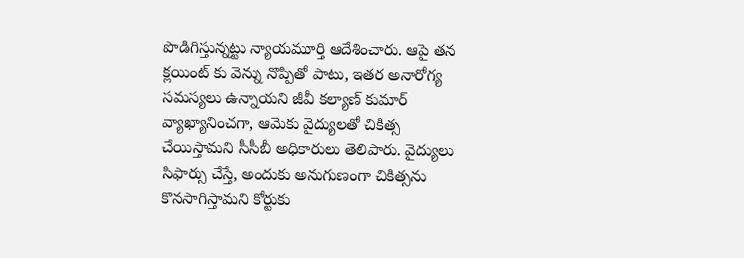పొడిగిస్తున్నట్టు న్యాయమూర్తి ఆదేశించారు. ఆపై తన క్లయింట్ కు వెన్ను నొప్పితో పాటు, ఇతర అనారోగ్య సమస్యలు ఉన్నాయని జీవీ కల్యాణ్ కుమార్ వ్యాఖ్యానించగా, ఆమెకు వైద్యులతో చికిత్స చేయిస్తామని సీసీబీ అధికారులు తెలిపారు. వైద్యులు సిఫార్సు చేస్తే, అందుకు అనుగుణంగా చికిత్సను కొనసాగిస్తామని కోర్టుకు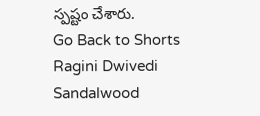స్పష్టం చేశారు.
Go Back to Shorts
Ragini Dwivedi
Sandalwood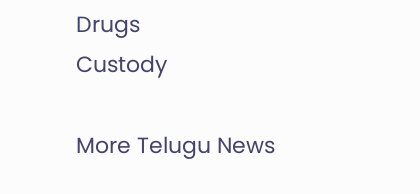Drugs
Custody

More Telugu News